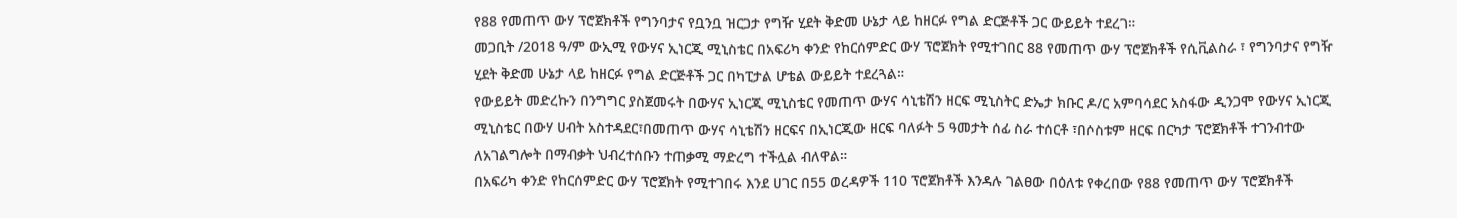የ88 የመጠጥ ውሃ ፕሮጀክቶች የግንባታና የቧንቧ ዝርጋታ የግዥ ሂደት ቅድመ ሁኔታ ላይ ከዘርፉ የግል ድርጅቶች ጋር ውይይት ተደረገ።
መጋቢት /2018 ዓ/ም ውኢሚ የውሃና ኢነርጂ ሚኒስቴር በአፍሪካ ቀንድ የከርሰምድር ውሃ ፕሮጀክት የሚተገበር 88 የመጠጥ ውሃ ፕሮጀክቶች የሲቪልስራ ፣ የግንባታና የግዥ ሂደት ቅድመ ሁኔታ ላይ ከዘርፉ የግል ድርጅቶች ጋር በካፒታል ሆቴል ውይይት ተደረጓል።
የውይይት መድረኩን በንግግር ያስጀመሩት በውሃና ኢነርጂ ሚኒስቴር የመጠጥ ውሃና ሳኒቴሽን ዘርፍ ሚኒስትር ድኤታ ክቡር ዶ/ር አምባሳደር አስፋው ዲንጋሞ የውሃና ኢነርጂ ሚኒስቴር በውሃ ሀብት አስተዳደር፣በመጠጥ ውሃና ሳኒቴሽን ዘርፍና በኢነርጂው ዘርፍ ባለፉት 5 ዓመታት ሰፊ ስራ ተሰርቶ ፣በሶስቱም ዘርፍ በርካታ ፕሮጀክቶች ተገንብተው ለአገልግሎት በማብቃት ህብረተሰቡን ተጠቃሚ ማድረግ ተችሏል ብለዋል።
በአፍሪካ ቀንድ የከርሰምድር ውሃ ፕሮጀክት የሚተገበሩ እንደ ሀገር በ55 ወረዳዎች 110 ፕሮጀክቶች እንዳሉ ገልፀው በዕለቱ የቀረበው የ88 የመጠጥ ውሃ ፕሮጀክቶች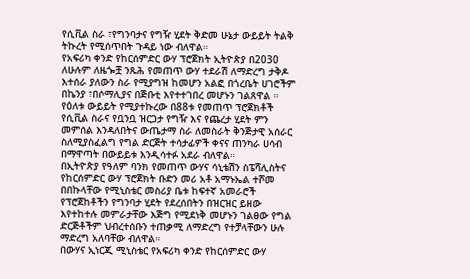የሲቪል ስራ ፣የግንባታና የግዥ ሂደት ቅድመ ሁኔታ ውይይት ትልቅ ትኩረት የሚሰጥበት ጉዳይ ነው ብለዋል።
የአፍሪካ ቀንድ የከርሰምድር ውሃ ፕሮጀክት ኢትዮጵያ በ2030 ለሁሉም ለዜጐቿ ንጹሕ የመጠጥ ውሃ ተደራሽ ለማድረግ ታቅዶ እተሰራ ያለውን ስራ የሚያግዝ ከመሆን አልፎ በጎረቤት ሀገሮችም በኬንያ ፣በሶማሊያና በጅቡቲ እየተተገበረ መሆኑን ገልጸዋል ።
የዕለቱ ውይይት የሚያተኩረው በ88ቱ የመጠጥ ፕሮጀክቶች የሲቪል ስራና የቧንቧ ዝርጋታ የግዥ እና የጨረታ ሂደት ምን መምሰል እንዳለበትና ውጤታማ ስራ ለመስራት ቅንጅታዊ አሰራር ስለሚያስፈልግ የግል ድርጅት ተሳታፊዎች ቀናና ጠንካራ ሀሳብ በማዋጣት በውይይቱ እንዲሳተፉ አደራ ብለዋል።
በኢትዮጵያ የዓለም ባንክ የመጠጥ ውሃና ሳኒቴሽን ስፔሻሊስትና የከርሰምድር ውሃ ፕሮጀክት ቡድን መሪ አቶ አማኑኤል ተሾመ በበኩላቸው የሚኒስቴር መስሪያ ቤቱ ከፍተኛ አመራሮች የፕሮጀከቶችን የግንባታ ሂደት የደረሰበትን በዝርዝር ይዘው እየተከተሉ መምራታቸው እጅግ የሚደነቅ መሆኑን ገልፀው የግል ድርጅቶችም ህብረተሰቡን ተጠቃሚ ለማድረግ የተቻላቸውን ሁሉ ማድረግ አለባቸው ብለዋል።
በውሃና ኢነርጂ ሚኒስቴር የአፍሪካ ቀንድ የከርሰምድር ውሃ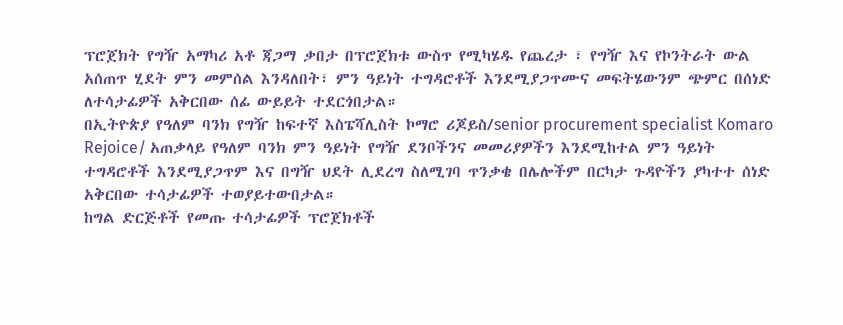ፕሮጀክት የግዥ አማካሪ አቶ ጃጋማ ቃበታ በፕሮጀክቱ ውስጥ የሚካሄዱ የጨረታ ፣ የግዥ እና የኮንትራት ውል አሰጠጥ ሂደት ምን መምሰል እንዳለበት፣ ምን ዓይነት ተግዳሮቶች እንደሚያጋጥሙና መፍትሄውንም ጭምር በሰነድ ለተሳታፊዎች አቅርበው ሰፊ ውይይት ተደርጎበታል።
በኢትዮጵያ የዓለም ባንክ የግዥ ከፍተኛ እስፔሻሊስት ኮማሮ ሪጆይስ/senior procurement specialist Komaro Rejoice/ አጠቃላይ የዓለም ባንክ ምን ዓይነት የግዥ ደንቦችንና መመሪያዎችን እንደሚከተል ምን ዓይነት ተግዳሮቶች እንደሚያጋጥም እና በግዥ ህደት ሊደረግ ስለሚገባ ጥንቃቄ በሌሎችም በርካታ ጉዳዮችን ያካተተ ሰነድ አቅርበው ተሳታፊዎች ተወያይተውበታል።
ከግል ድርጅቶች የመጡ ተሳታፊዎች ፕሮጀክቶች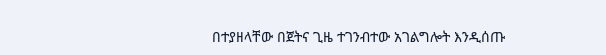በተያዘላቸው በጀትና ጊዜ ተገንብተው አገልግሎት እንዲሰጡ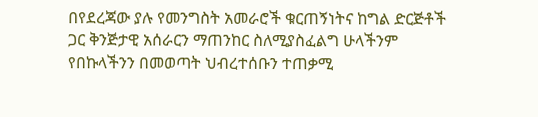በየደረጃው ያሉ የመንግስት አመራሮች ቁርጠኝነትና ከግል ድርጅቶች ጋር ቅንጅታዊ አሰራርን ማጠንከር ስለሚያስፈልግ ሁላችንም የበኩላችንን በመወጣት ህብረተሰቡን ተጠቃሚ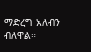ማድረግ አለብን ብለዋል።